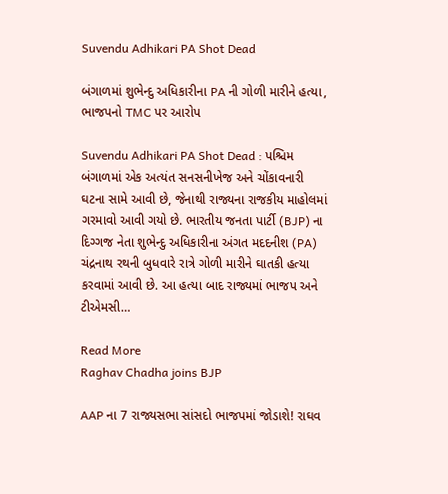Suvendu Adhikari PA Shot Dead

બંગાળમાં શુભેન્દુ અધિકારીના PA ની ગોળી મારીને હત્યા, ભાજપનો TMC પર આરોપ

Suvendu Adhikari PA Shot Dead : પશ્ચિમ બંગાળમાં એક અત્યંત સનસનીખેજ અને ચોંકાવનારી ઘટના સામે આવી છે, જેનાથી રાજ્યના રાજકીય માહોલમાં ગરમાવો આવી ગયો છે. ભારતીય જનતા પાર્ટી (BJP) ના દિગ્ગજ નેતા શુભેન્દુ અધિકારીના અંગત મદદનીશ (PA) ચંદ્રનાથ રથની બુધવારે રાત્રે ગોળી મારીને ઘાતકી હત્યા કરવામાં આવી છે. આ હત્યા બાદ રાજ્યમાં ભાજપ અને ટીએમસી…

Read More
Raghav Chadha joins BJP

AAP ના 7 રાજ્યસભા સાંસદો ભાજપમાં જોડાશે! રાઘવ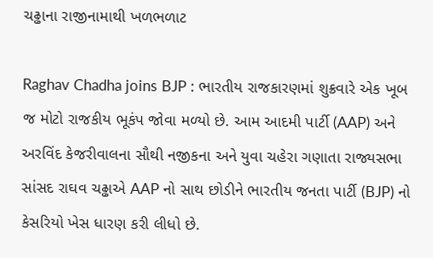ચઢ્ઢાના રાજીનામાથી ખળભળાટ

Raghav Chadha joins BJP : ભારતીય રાજકારણમાં શુક્રવારે એક ખૂબ જ મોટો રાજકીય ભૂકંપ જોવા મળ્યો છે. આમ આદમી પાર્ટી (AAP) અને અરવિંદ કેજરીવાલના સૌથી નજીકના અને યુવા ચહેરા ગણાતા રાજ્યસભા સાંસદ રાઘવ ચઢ્ઢાએ AAP નો સાથ છોડીને ભારતીય જનતા પાર્ટી (BJP) નો કેસરિયો ખેસ ધારણ કરી લીધો છે.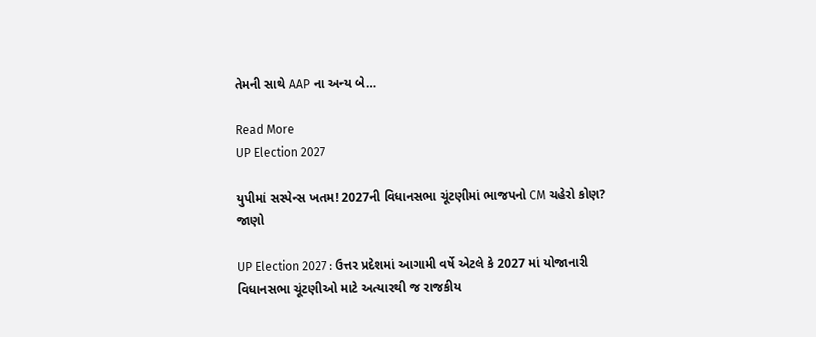તેમની સાથે AAP ના અન્ય બે…

Read More
UP Election 2027

યુપીમાં સસ્પેન્સ ખતમ! 2027ની વિધાનસભા ચૂંટણીમાં ભાજપનો CM ચહેરો કોણ? જાણો

UP Election 2027 : ઉત્તર પ્રદેશમાં આગામી વર્ષે એટલે કે 2027 માં યોજાનારી વિધાનસભા ચૂંટણીઓ માટે અત્યારથી જ રાજકીય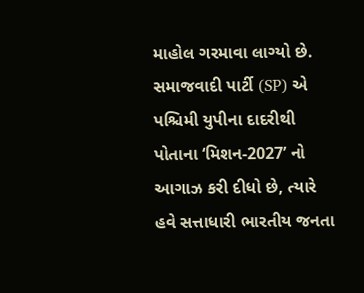માહોલ ગરમાવા લાગ્યો છે. સમાજવાદી પાર્ટી (SP) એ પશ્ચિમી યુપીના દાદરીથી પોતાના ‘મિશન-2027’ નો આગાઝ કરી દીધો છે, ત્યારે હવે સત્તાધારી ભારતીય જનતા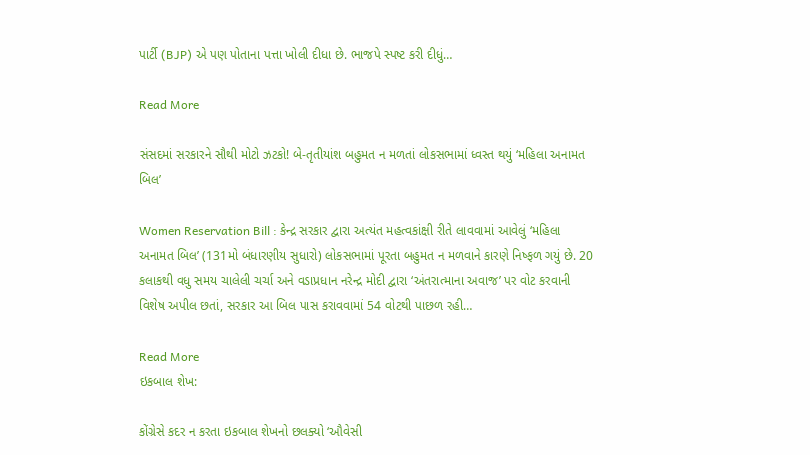પાર્ટી (BJP) એ પણ પોતાના પત્તા ખોલી દીધા છે. ભાજપે સ્પષ્ટ કરી દીધું…

Read More

સંસદમાં સરકારને સૌથી મોટો ઝટકો! બે-તૃતીયાંશ બહુમત ન મળતાં લોકસભામાં ધ્વસ્ત થયું ‘મહિલા અનામત બિલ’

Women Reservation Bill : કેન્દ્ર સરકાર દ્વારા અત્યંત મહત્વકાંક્ષી રીતે લાવવામાં આવેલું ‘મહિલા અનામત બિલ’ (131મો બંધારણીય સુધારો) લોકસભામાં પૂરતા બહુમત ન મળવાને કારણે નિષ્ફળ ગયું છે. 20 કલાકથી વધુ સમય ચાલેલી ચર્ચા અને વડાપ્રધાન નરેન્દ્ર મોદી દ્વારા ‘અંતરાત્માના અવાજ’ પર વોટ કરવાની વિશેષ અપીલ છતાં, સરકાર આ બિલ પાસ કરાવવામાં 54 વોટથી પાછળ રહી…

Read More
ઇકબાલ શેખ:

કોંગ્રેસે કદર ન કરતા ઇકબાલ શેખનો છલક્યો ‘ઔવેસી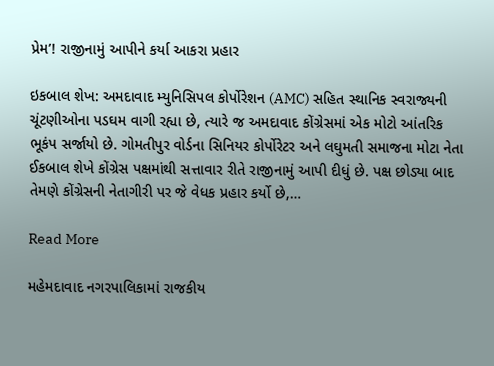પ્રેમ’! રાજીનામું આપીને કર્યા આકરા પ્રહાર

ઇકબાલ શેખ: અમદાવાદ મ્યુનિસિપલ કોર્પોરેશન (AMC) સહિત સ્થાનિક સ્વરાજ્યની ચૂંટણીઓના પડઘમ વાગી રહ્યા છે, ત્યારે જ અમદાવાદ કોંગ્રેસમાં એક મોટો આંતરિક ભૂકંપ સર્જાયો છે. ગોમતીપુર વોર્ડના સિનિયર કોર્પોરેટર અને લઘુમતી સમાજના મોટા નેતા ઈકબાલ શેખે કોંગ્રેસ પક્ષમાંથી સત્તાવાર રીતે રાજીનામું આપી દીધું છે. પક્ષ છોડ્યા બાદ તેમણે કોંગ્રેસની નેતાગીરી પર જે વેધક પ્રહાર કર્યો છે,…

Read More

મહેમદાવાદ નગરપાલિકામાં રાજકીય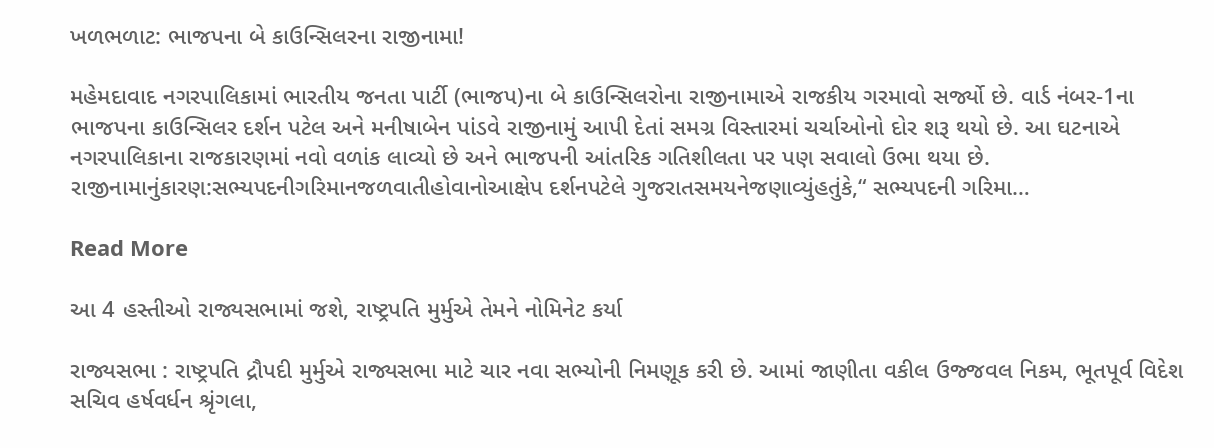ખળભળાટ: ભાજપના બે કાઉન્સિલરના રાજીનામા!

મહેમદાવાદ નગરપાલિકામાં ભારતીય જનતા પાર્ટી (ભાજપ)ના બે કાઉન્સિલરોના રાજીનામાએ રાજકીય ગરમાવો સર્જ્યો છે. વાર્ડ નંબર-1ના ભાજપના કાઉન્સિલર દર્શન પટેલ અને મનીષાબેન પાંડવે રાજીનામું આપી દેતાં સમગ્ર વિસ્તારમાં ચર્ચાઓનો દોર શરૂ થયો છે. આ ઘટનાએ નગરપાલિકાના રાજકારણમાં નવો વળાંક લાવ્યો છે અને ભાજપની આંતરિક ગતિશીલતા પર પણ સવાલો ઉભા થયા છે. રાજીનામાનુંકારણ:સભ્યપદનીગરિમાનજળવાતીહોવાનોઆક્ષેપ દર્શનપટેલે ગુજરાતસમયનેજણાવ્યુંહતુંકે,“ સભ્યપદની ગરિમા…

Read More

આ 4 હસ્તીઓ રાજ્યસભામાં જશે, રાષ્ટ્રપતિ મુર્મુએ તેમને નોમિનેટ કર્યા

રાજ્યસભા : રાષ્ટ્રપતિ દ્રૌપદી મુર્મુએ રાજ્યસભા માટે ચાર નવા સભ્યોની નિમણૂક કરી છે. આમાં જાણીતા વકીલ ઉજ્જવલ નિકમ, ભૂતપૂર્વ વિદેશ સચિવ હર્ષવર્ધન શ્રૃંગલા,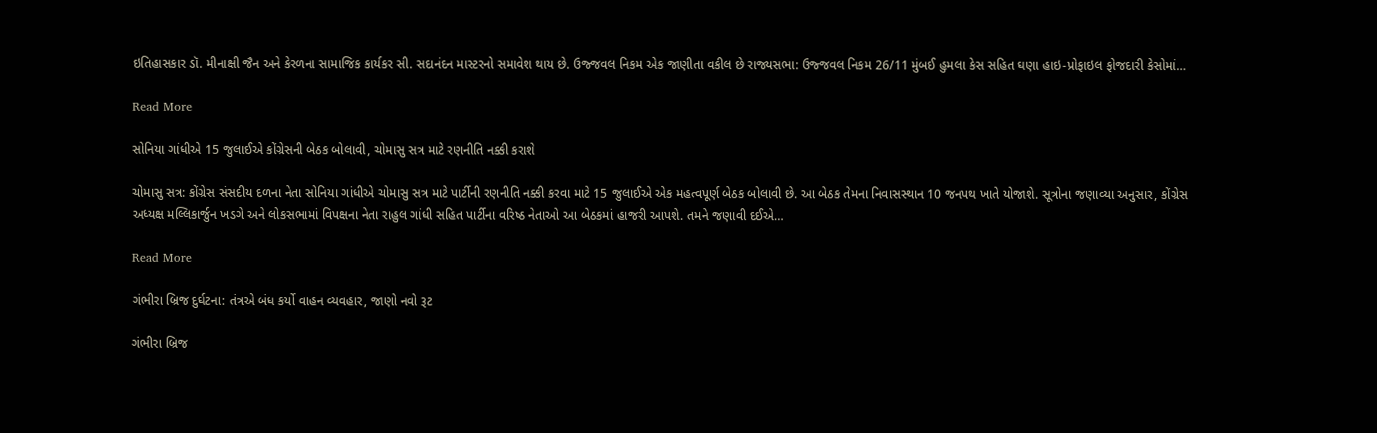ઇતિહાસકાર ડૉ. મીનાક્ષી જૈન અને કેરળના સામાજિક કાર્યકર સી. સદાનંદન માસ્ટરનો સમાવેશ થાય છે. ઉજ્જવલ નિકમ એક જાણીતા વકીલ છે રાજ્યસભા: ઉજ્જવલ નિકમ 26/11 મુંબઈ હુમલા કેસ સહિત ઘણા હાઇ-પ્રોફાઇલ ફોજદારી કેસોમાં…

Read More

સોનિયા ગાંધીએ 15 જુલાઈએ કોંગ્રેસની બેઠક બોલાવી, ચોમાસુ સત્ર માટે રણનીતિ નક્કી કરાશે

ચોમાસુ સત્ર: કોંગ્રેસ સંસદીય દળના નેતા સોનિયા ગાંધીએ ચોમાસુ સત્ર માટે પાર્ટીની રણનીતિ નક્કી કરવા માટે 15 જુલાઈએ એક મહત્વપૂર્ણ બેઠક બોલાવી છે. આ બેઠક તેમના નિવાસસ્થાન 10 જનપથ ખાતે યોજાશે. સૂત્રોના જણાવ્યા અનુસાર, કોંગ્રેસ અધ્યક્ષ મલ્લિકાર્જુન ખડગે અને લોકસભામાં વિપક્ષના નેતા રાહુલ ગાંધી સહિત પાર્ટીના વરિષ્ઠ નેતાઓ આ બેઠકમાં હાજરી આપશે. તમને જણાવી દઈએ…

Read More

ગંભીરા બ્રિજ દુર્ઘટના: તંત્રએ બંધ કર્યો વાહન વ્યવહાર, જાણો નવો રૂટ

ગંભીરા બ્રિજ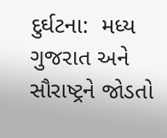દુર્ઘટના:  મધ્ય ગુજરાત અને સૌરાષ્ટ્રને જોડતો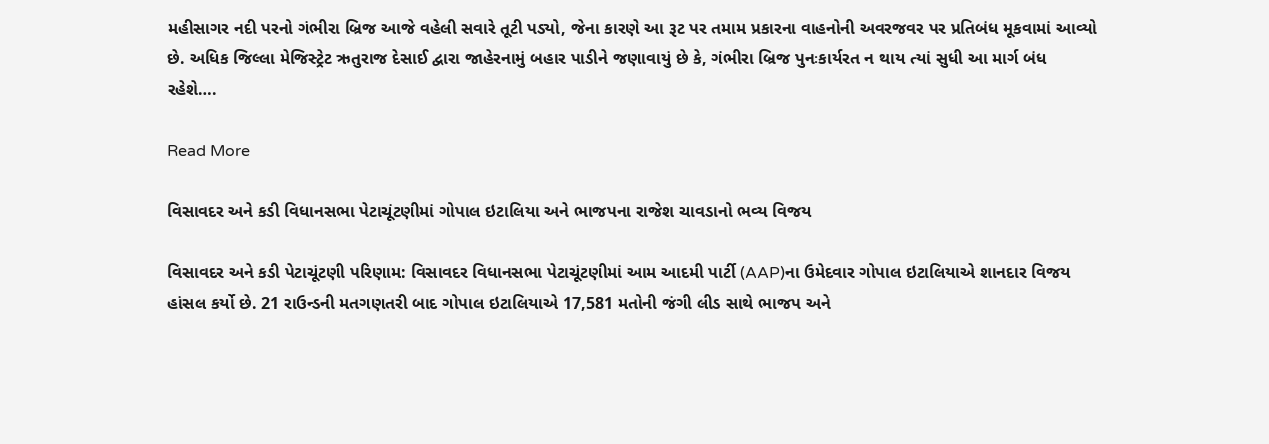મહીસાગર નદી પરનો ગંભીરા બ્રિજ આજે વહેલી સવારે તૂટી પડ્યો, જેના કારણે આ રૂટ પર તમામ પ્રકારના વાહનોની અવરજવર પર પ્રતિબંધ મૂકવામાં આવ્યો છે. અધિક જિલ્લા મેજિસ્ટ્રેટ ઋતુરાજ દેસાઈ દ્વારા જાહેરનામું બહાર પાડીને જણાવાયું છે કે, ગંભીરા બ્રિજ પુનઃકાર્યરત ન થાય ત્યાં સુધી આ માર્ગ બંધ રહેશે….

Read More

વિસાવદર અને કડી વિધાનસભા પેટાચૂંટણીમાં ગોપાલ ઇટાલિયા અને ભાજપના રાજેશ ચાવડાનો ભવ્ય વિજય

વિસાવદર અને કડી પેટાચૂંટણી પરિણામ: વિસાવદર વિધાનસભા પેટાચૂંટણીમાં આમ આદમી પાર્ટી (AAP)ના ઉમેદવાર ગોપાલ ઇટાલિયાએ શાનદાર વિજય હાંસલ કર્યો છે. 21 રાઉન્ડની મતગણતરી બાદ ગોપાલ ઇટાલિયાએ 17,581 મતોની જંગી લીડ સાથે ભાજપ અને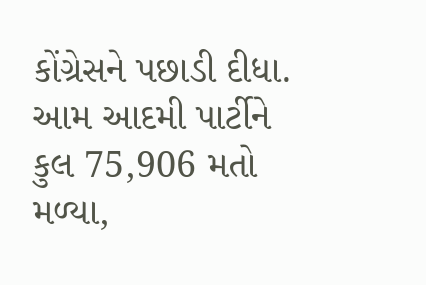કોંગ્રેસને પછાડી દીધા. આમ આદમી પાર્ટીને કુલ 75,906 મતો મળ્યા,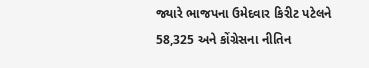જ્યારે ભાજપના ઉમેદવાર કિરીટ પટેલને 58,325 અને કોંગ્રેસના નીતિન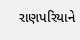રાણપરિયાને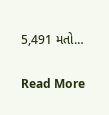5,491 મતો…

Read More